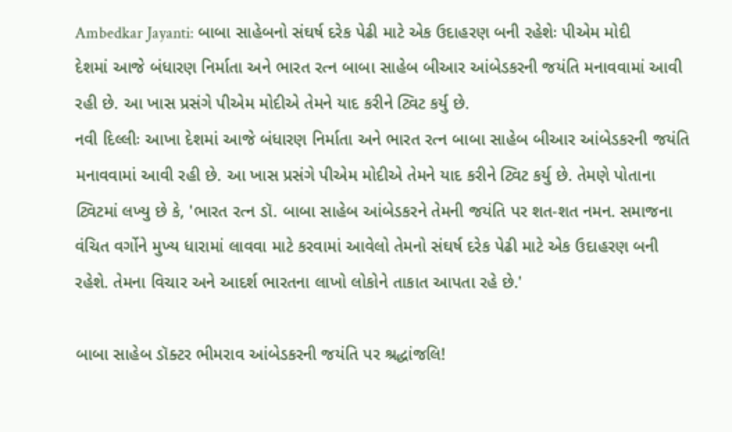Ambedkar Jayanti: બાબા સાહેબનો સંઘર્ષ દરેક પેઢી માટે એક ઉદાહરણ બની રહેશેઃ પીએમ મોદી
દેશમાં આજે બંધારણ નિર્માતા અને ભારત રત્ન બાબા સાહેબ બીઆર આંબેડકરની જયંતિ મનાવવામાં આવી રહી છે. આ ખાસ પ્રસંગે પીએમ મોદીએ તેમને યાદ કરીને ટ્વિટ કર્યુ છે.
નવી દિલ્લીઃ આખા દેશમાં આજે બંધારણ નિર્માતા અને ભારત રત્ન બાબા સાહેબ બીઆર આંબેડકરની જયંતિ મનાવવામાં આવી રહી છે. આ ખાસ પ્રસંગે પીએમ મોદીએ તેમને યાદ કરીને ટ્વિટ કર્યુ છે. તેમણે પોતાના ટ્વિટમાં લખ્યુ છે કે, 'ભારત રત્ન ડૉ. બાબા સાહેબ આંબેડકરને તેમની જયંતિ પર શત-શત નમન. સમાજના વંચિત વર્ગોને મુખ્ય ધારામાં લાવવા માટે કરવામાં આવેલો તેમનો સંઘર્ષ દરેક પેઢી માટે એક ઉદાહરણ બની રહેશે. તેમના વિચાર અને આદર્શ ભારતના લાખો લોકોને તાકાત આપતા રહે છે.'

બાબા સાહેબ ડૉક્ટર ભીમરાવ આંબેડકરની જયંતિ પર શ્રદ્ધાંજલિ!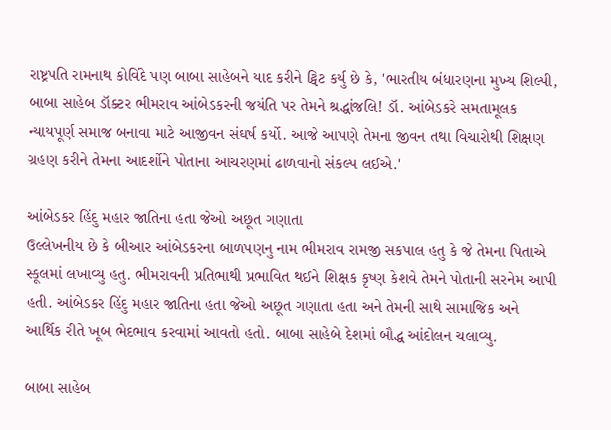રાષ્ટ્રપતિ રામનાથ કોવિંદે પણ બાબા સાહેબને યાદ કરીને ટ્વિટ કર્યુ છે કે, 'ભારતીય બંધારણના મુખ્ય શિલ્પી, બાબા સાહેબ ડૉક્ટર ભીમરાવ આંબેડકરની જયંતિ પર તેમને શ્રદ્ધાંજલિ! ડૉ. આંબેડકરે સમતામૂલક ન્યાયપૂર્ણ સમાજ બનાવા માટે આજીવન સંઘર્ષ કર્યો. આજે આપણે તેમના જીવન તથા વિચારોથી શિક્ષણ ગ્રહણ કરીને તેમના આદર્શોને પોતાના આચરણમાં ઢાળવાનો સંકલ્પ લઈએ.'

આંબેડકર હિંદુ મહાર જાતિના હતા જેઓ અછૂત ગણાતા
ઉલ્લેખનીય છે કે બીઆર આંબેડકરના બાળપણનુ નામ ભીમરાવ રામજી સકપાલ હતુ કે જે તેમના પિતાએ સ્કૂલમાં લખાવ્યુ હતુ. ભીમરાવની પ્રતિભાથી પ્રભાવિત થઈને શિક્ષક કૃષ્ણ કેશવે તેમને પોતાની સરનેમ આપી હતી. આંબેડકર હિંદુ મહાર જાતિના હતા જેઓ અછૂત ગણાતા હતા અને તેમની સાથે સામાજિક અને આર્થિક રીતે ખૂબ ભેદભાવ કરવામાં આવતો હતો. બાબા સાહેબે દેશમાં બૌદ્ધ આંદોલન ચલાવ્યુ.

બાબા સાહેબ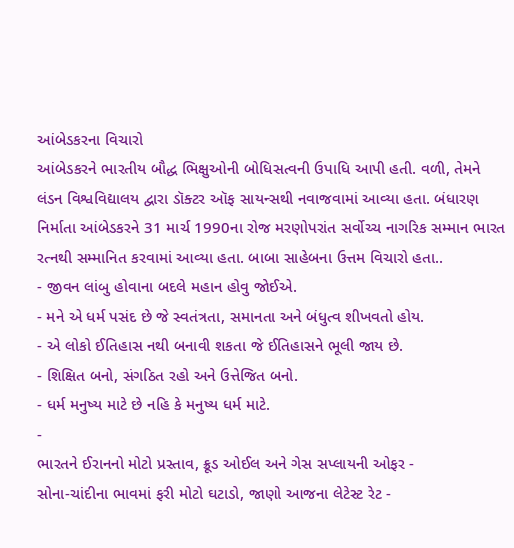આંબેડકરના વિચારો
આંબેડકરને ભારતીય બૌદ્ધ ભિક્ષુઓની બોધિસત્વની ઉપાધિ આપી હતી. વળી, તેમને લંડન વિશ્વવિદ્યાલય દ્વારા ડૉક્ટર ઑફ સાયન્સથી નવાજવામાં આવ્યા હતા. બંધારણ નિર્માતા આંબેડકરને 31 માર્ચ 1990ના રોજ મરણોપરાંત સર્વોચ્ચ નાગરિક સમ્માન ભારત રત્નથી સમ્માનિત કરવામાં આવ્યા હતા. બાબા સાહેબના ઉત્તમ વિચારો હતા..
- જીવન લાંબુ હોવાના બદલે મહાન હોવુ જોઈએ.
- મને એ ધર્મ પસંદ છે જે સ્વતંત્રતા, સમાનતા અને બંધુત્વ શીખવતો હોય.
- એ લોકો ઈતિહાસ નથી બનાવી શકતા જે ઈતિહાસને ભૂલી જાય છે.
- શિક્ષિત બનો, સંગઠિત રહો અને ઉત્તેજિત બનો.
- ધર્મ મનુષ્ય માટે છે નહિ કે મનુષ્ય ધર્મ માટે.
-
ભારતને ઈરાનનો મોટો પ્રસ્તાવ, ક્રૂડ ઓઈલ અને ગેસ સપ્લાયની ઓફર -
સોના-ચાંદીના ભાવમાં ફરી મોટો ઘટાડો, જાણો આજના લેટેસ્ટ રેટ -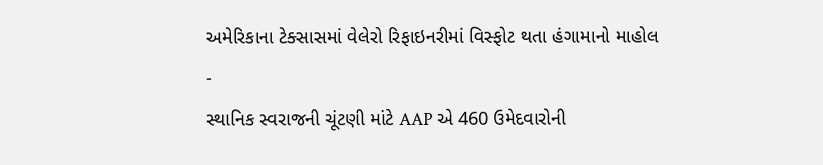અમેરિકાના ટેક્સાસમાં વેલેરો રિફાઇનરીમાં વિસ્ફોટ થતા હંગામાનો માહોલ -
સ્થાનિક સ્વરાજની ચૂંટણી માંટે AAP એ 460 ઉમેદવારોની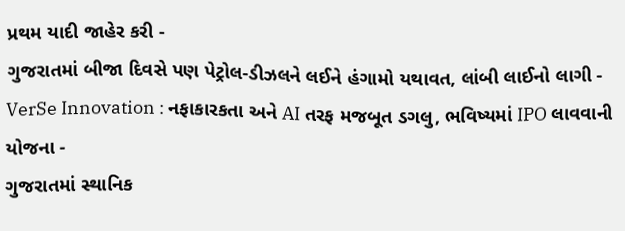પ્રથમ યાદી જાહેર કરી -
ગુજરાતમાં બીજા દિવસે પણ પેટ્રોલ-ડીઝલને લઈને હંગામો યથાવત, લાંબી લાઈનો લાગી -
VerSe Innovation : નફાકારકતા અને AI તરફ મજબૂત ડગલુ, ભવિષ્યમાં IPO લાવવાની યોજના -
ગુજરાતમાં સ્થાનિક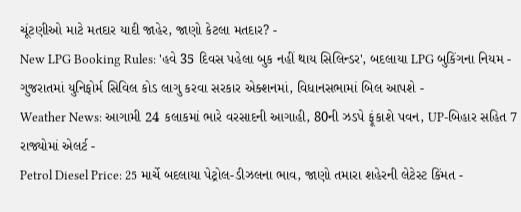ચૂંટણીઓ માટે મતદાર યાદી જાહેર, જાણો કેટલા મતદાર? -
New LPG Booking Rules: 'હવે 35 દિવસ પહેલા બુક નહીં થાય સિલિન્ડર', બદલાયા LPG બુકિંગના નિયમ -
ગુજરાતમાં યુનિફોર્મ સિવિલ કોડ લાગુ કરવા સરકાર એક્શનમાં, વિધાનસભામાં બિલ આપશે -
Weather News: આગામી 24 કલાકમાં ભારે વરસાદની આગાહી, 80ની ઝડપે ફૂંકાશે પવન, UP-બિહાર સહિત 7 રાજ્યોમાં એલર્ટ -
Petrol Diesel Price: 25 માર્ચે બદલાયા પેટ્રોલ-ડીઝલના ભાવ, જાણો તમારા શહેરની લેટેસ્ટ કિંમત -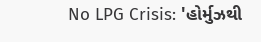No LPG Crisis: 'હોર્મુઝથી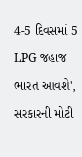4-5 દિવસમાં 5 LPG જહાજ ભારત આવશે', સરકારની મોટી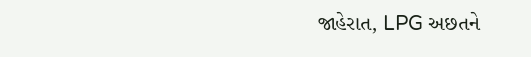જાહેરાત, LPG અછતને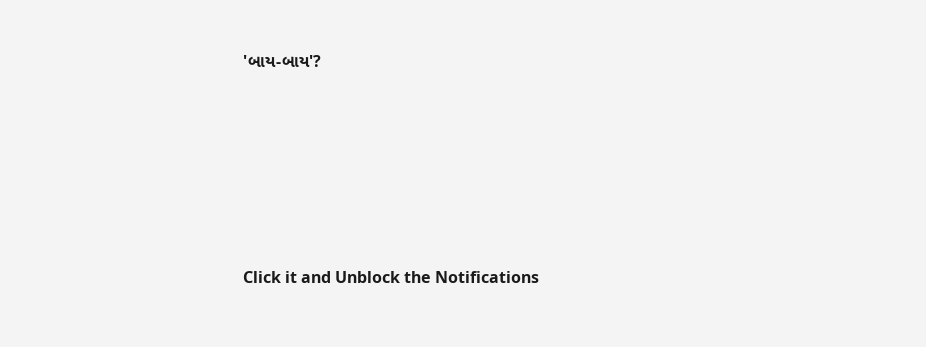'બાય-બાય'?








Click it and Unblock the Notifications